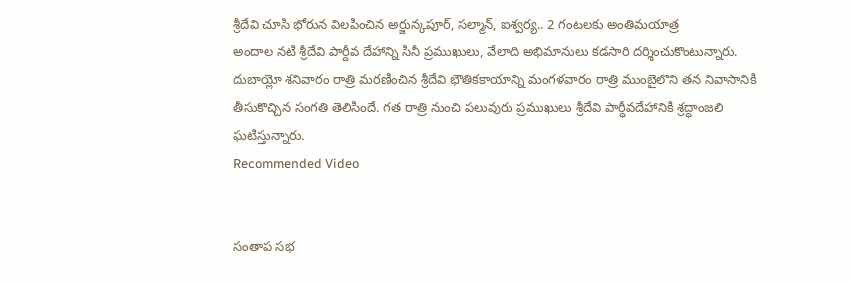శ్రీదేవి చూసి భోరున విలపించిన అర్జున్కపూర్, సల్మాన్, ఐశ్వర్య.. 2 గంటలకు అంతిమయాత్ర
అందాల నటి శ్రీదేవి పార్దీవ దేహాన్ని సినీ ప్రముఖులు, వేలాది అభిమానులు కడసారి దర్శించుకొంటున్నారు. దుబాయ్లో శనివారం రాత్రి మరణించిన శ్రీదేవి భౌతికకాయాన్ని మంగళవారం రాత్రి ముంబైలొని తన నివాసానికి తీసుకొచ్చిన సంగతి తెలిసిందే. గత రాత్రి నుంచి పలువురు ప్రముఖులు శ్రీదేవి పార్ధీవదేహానికి శ్రద్ధాంజలి ఘటిస్తున్నారు.
Recommended Video


సంతాప సభ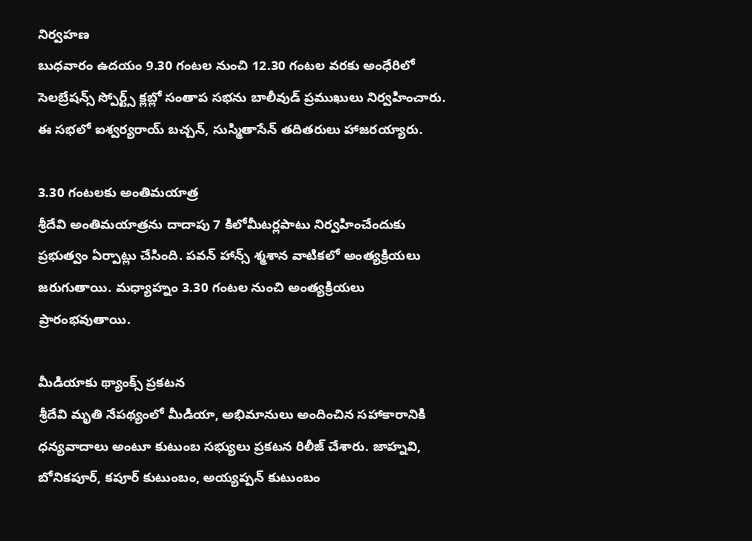నిర్వహణ
బుధవారం ఉదయం 9.30 గంటల నుంచి 12.30 గంటల వరకు అంధేరిలో సెలబ్రేషన్స్ స్పోర్ట్స్ క్లబ్లో సంతాప సభను బాలీవుడ్ ప్రముఖులు నిర్వహించారు. ఈ సభలో ఐశ్వర్యరాయ్ బచ్చన్, సుస్మితాసేన్ తదితరులు హాజరయ్యారు.

3.30 గంటలకు అంతిమయాత్ర
శ్రీదేవి అంతిమయాత్రను దాదాపు 7 కిలోమీటర్లపాటు నిర్వహించేందుకు ప్రభుత్వం ఏర్పాట్లు చేసింది. పవన్ హాన్స్ శ్మశాన వాటికలో అంత్యక్రియలు జరుగుతాయి. మధ్యాహ్నం 3.30 గంటల నుంచి అంత్యక్రియలు ప్రారంభవుతాయి.

మీడియాకు థ్యాంక్స్ ప్రకటన
శ్రీదేవి మృతి నేపథ్యంలో మీడియా, అభిమానులు అందించిన సహాకారానికి ధన్యవాదాలు అంటూ కుటుంబ సభ్యులు ప్రకటన రిలీజ్ చేశారు. జాహ్నవి, బోనికపూర్, కపూర్ కుటుంబం, అయ్యప్పన్ కుటుంబం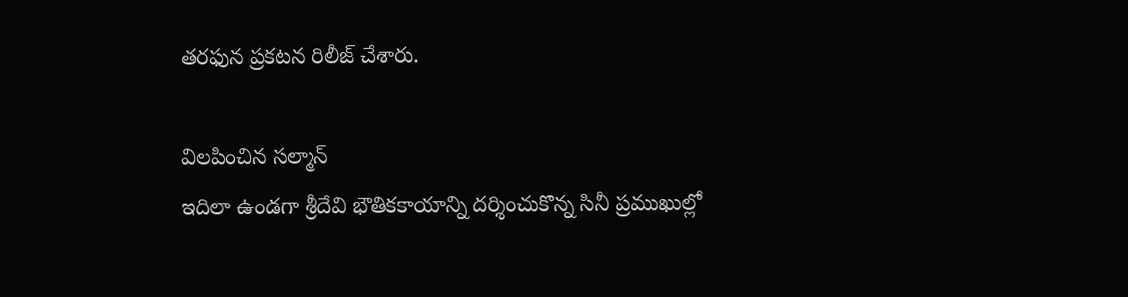తరఫున ప్రకటన రిలీజ్ చేశారు.

విలపించిన సల్మాన్
ఇదిలా ఉండగా శ్రీదేవి భౌతికకాయాన్ని దర్శించుకొన్న సినీ ప్రముఖుల్లో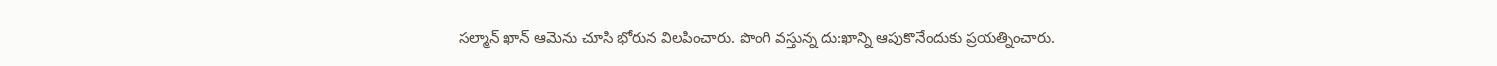సల్మాన్ ఖాన్ ఆమెను చూసి భోరున విలపించారు. పొంగి వస్తున్న దు:ఖాన్ని ఆపుకొనేందుకు ప్రయత్నించారు.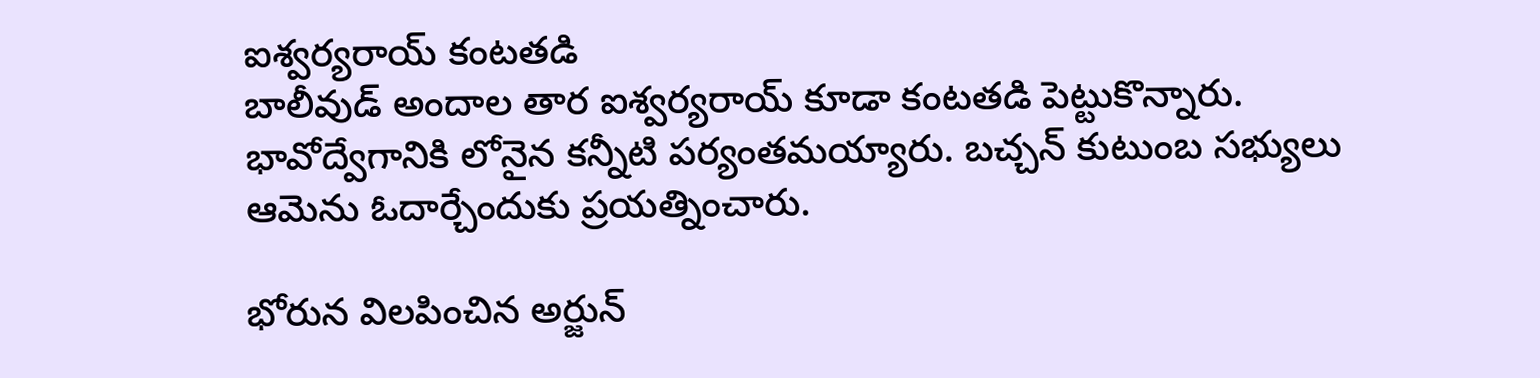ఐశ్వర్యరాయ్ కంటతడి
బాలీవుడ్ అందాల తార ఐశ్వర్యరాయ్ కూడా కంటతడి పెట్టుకొన్నారు. భావోద్వేగానికి లోనైన కన్నీటి పర్యంతమయ్యారు. బచ్చన్ కుటుంబ సభ్యులు ఆమెను ఓదార్చేందుకు ప్రయత్నించారు.

భోరున విలపించిన అర్జున్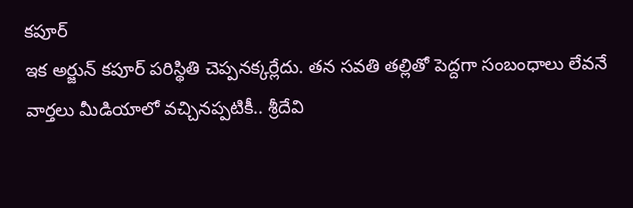కపూర్
ఇక అర్జున్ కపూర్ పరిస్థితి చెప్పనక్కర్లేదు. తన సవతి తల్లితో పెద్దగా సంబంధాలు లేవనే వార్తలు మీడియాలో వచ్చినప్పటికీ.. శ్రీదేవి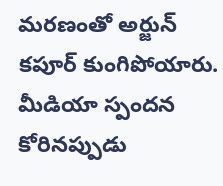మరణంతో అర్జున్ కపూర్ కుంగిపోయారు. మీడియా స్పందన కోరినప్పుడు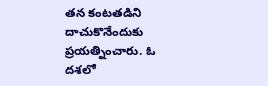తన కంటతడిని దాచుకొనేందుకు ప్రయత్నించారు. ఓ దశలో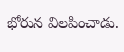భోరున విలపించాడు.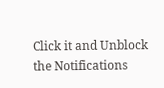Click it and Unblock the Notifications